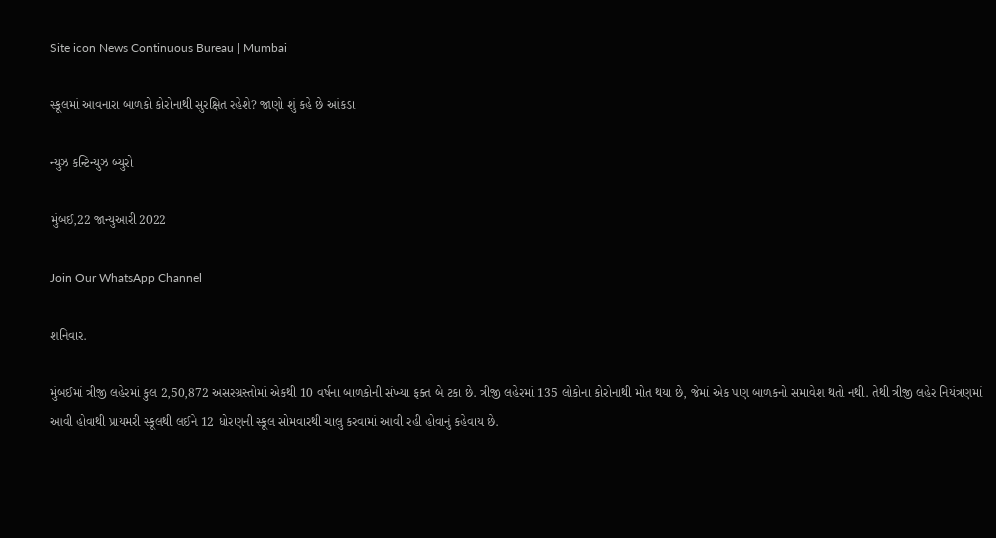Site icon News Continuous Bureau | Mumbai

સ્કૂલમાં આવનારા બાળકો કોરોનાથી સુરક્ષિત રહેશે? જાણો શું કહે છે આંકડા

ન્યુઝ કન્ટિન્યુઝ બ્યુરો

મુંબઈ,22 જાન્યુઆરી 2022

Join Our WhatsApp Channel

શનિવાર.

મુંબઈમાં ત્રીજી લહેરમાં કુલ 2,50,872 અસરગ્રસ્તોમાં એકથી 10 વર્ષના બાળકોની સંખ્યા ફક્ત બે ટકા છે. ત્રીજી લહેરમાં 135 લોકોના કોરોનાથી મોત થયા છે, જેમાં એક પણ બાળકનો સમાવેશ થતો નથી. તેથી ત્રીજી લહેર નિયંત્રણમાં આવી હોવાથી પ્રાયમરી સ્કૂલથી લઈને 12 ધોરણની સ્કૂલ સોમવારથી ચાલુ કરવામાં આવી રહી હોવાનું કહેવાય છે.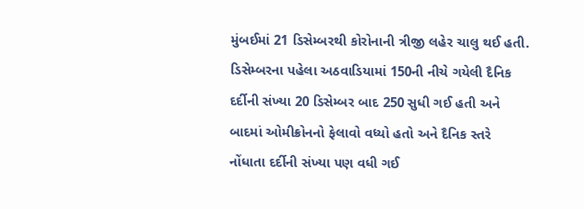મુંબઈમાં 21 ડિસેમ્બરથી કોરોનાની ત્રીજી લહેર ચાલુ થઈ હતી. ડિસેમ્બરના પહેલા અઠવાડિયામાં 150ની નીચે ગયેલી દૈનિક દર્દીની સંખ્યા 20 ડિસેમ્બર બાદ 250 સુધી ગઈ હતી અને બાદમાં ઓમીક્રોનનો ફેલાવો વધ્યો હતો અને દૈનિક સ્તરે નોંધાતા દર્દીની સંખ્યા પણ વધી ગઈ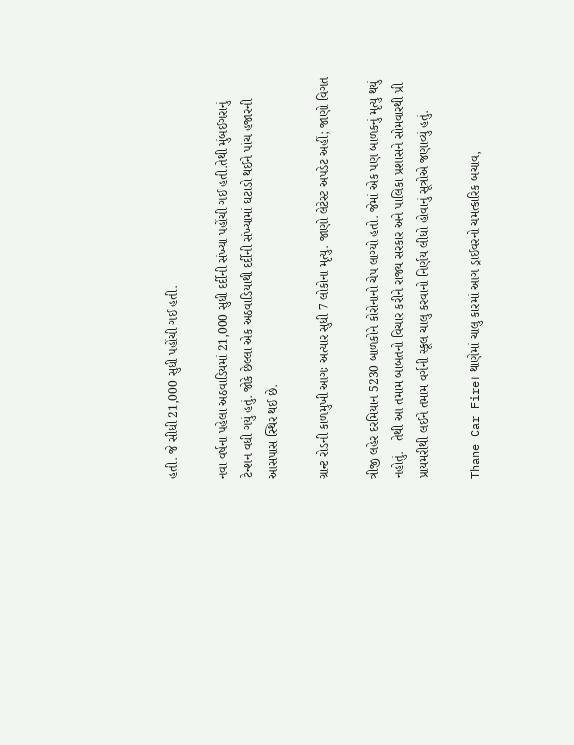હતી. જે સીધી 21,000 સુધી પહોંચી ગઈ હતી.

નવા વર્ષના પહેલા અઠવાડિયમાં 21,000 સુધી દર્દીની સંખ્યા પહોંચી ગઈ હતી.તેથી મુંબઈગરાનું ટેન્શન વધી ગયું હતું. જોકે છેલ્લા એક અઠવાડિયાથી દર્દીની સંખ્યામાં ઘટાડો થઈને પાંચ હજારની આસપાસ સ્થિર થઈ છે.

ગ્રાન્ટ રોડની કાળમુખી આગઃ અત્યાર સુધી 7 લોકોના મૃત્યુ. જાણો લેટેસ્ટ અપડેટ અહીં; જાણો વિગત

ત્રીજી લહેર દરમિયાન 5230 બાળકોને કોરોનાનો ચેપ લાગ્યો હતો. જેમાં એક પણ બાળકનું મૃત્યુ થયું નહોતું.   તેથી આ તમામ બાબતનો વિચાર કરીને રાજ્ય સરકાર અને પાલિકા પ્રશાસને સોમવારથી પ્રી પ્રાયમરીથી લઈને તમામ વર્ગની સ્કૂલ ચાલુ કરવાનો નિર્ણય લીધો હોવાનું સૂત્રોએ જણાવ્યું હતું.

Thane Car Fire। થાણેમાં ચાલુ કારમાં આગ ડ્રાઈવરનો ચમત્કારિક બચાવ,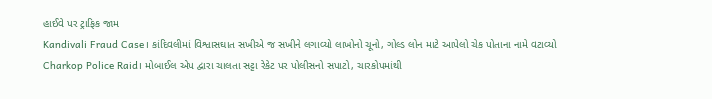હાઈવે પર ટ્રાફિક જામ
Kandivali Fraud Case। કાંદિવલીમાં વિશ્વાસઘાત સખીએ જ સખીને લગાવ્યો લાખોનો ચૂનો, ગોલ્ડ લોન માટે આપેલો ચેક પોતાના નામે વટાવ્યો
Charkop Police Raid। મોબાઈલ એપ દ્વારા ચાલતા સટ્ટા રેકેટ પર પોલીસનો સપાટો, ચારકોપમાંથી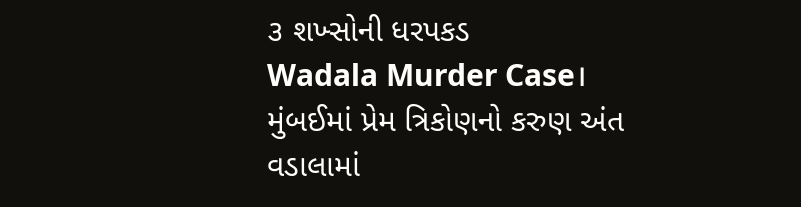૩ શખ્સોની ધરપકડ
Wadala Murder Case। મુંબઈમાં પ્રેમ ત્રિકોણનો કરુણ અંત વડાલામાં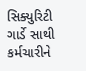સિક્યુરિટી ગાર્ડે સાથી કર્મચારીને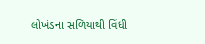લોખંડના સળિયાથી વિંધી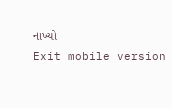નાખ્યો
Exit mobile version